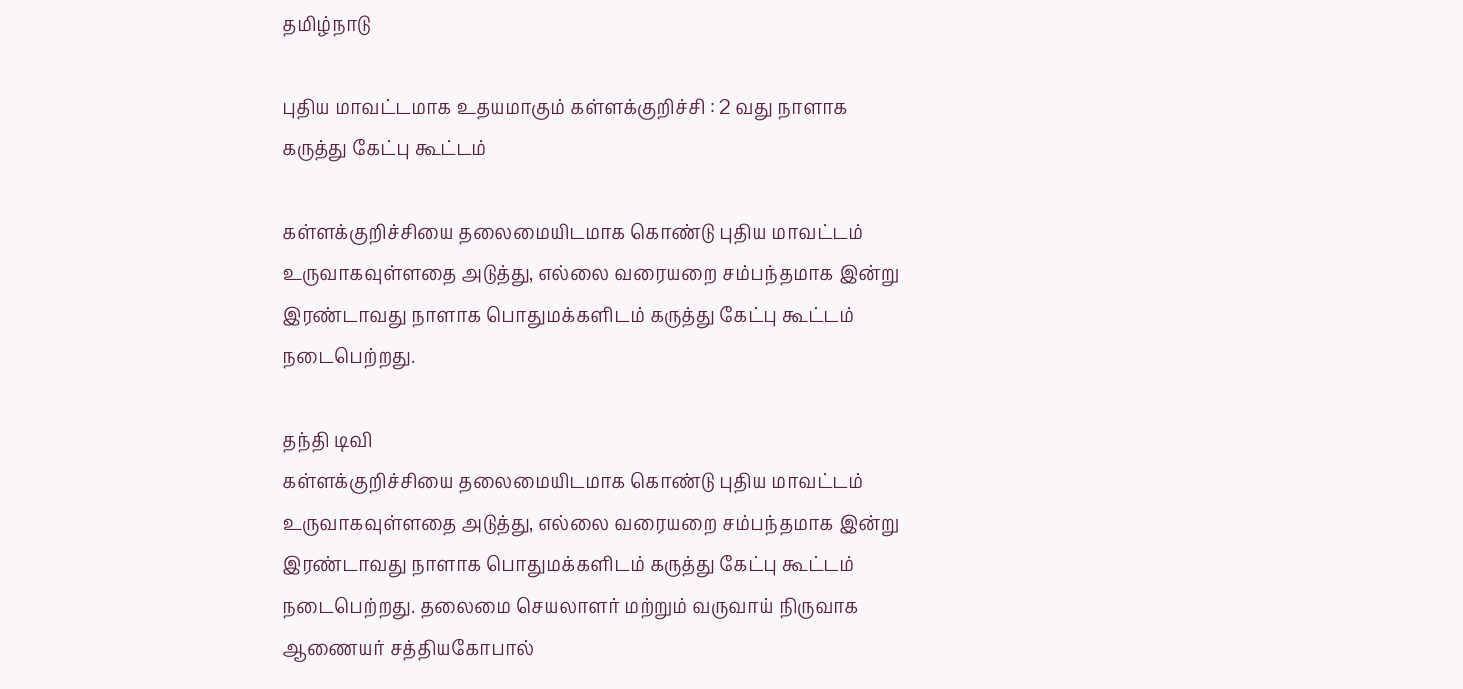தமிழ்நாடு

புதிய மாவட்டமாக உதயமாகும் கள்ளக்குறிச்சி : 2 வது நாளாக கருத்து கேட்பு கூட்டம்

கள்ளக்குறிச்சியை தலைமையிடமாக கொண்டு புதிய மாவட்டம் உருவாகவுள்ளதை அடுத்து, எல்லை வரையறை சம்பந்தமாக இன்று இரண்டாவது நாளாக பொதுமக்களிடம் கருத்து கேட்பு கூட்டம் நடைபெற்றது.

தந்தி டிவி
கள்ளக்குறிச்சியை தலைமையிடமாக கொண்டு புதிய மாவட்டம் உருவாகவுள்ளதை அடுத்து, எல்லை வரையறை சம்பந்தமாக இன்று இரண்டாவது நாளாக பொதுமக்களிடம் கருத்து கேட்பு கூட்டம் நடைபெற்றது. தலைமை செயலாளர் மற்றும் வருவாய் நிருவாக ஆணையர் சத்தியகோபால்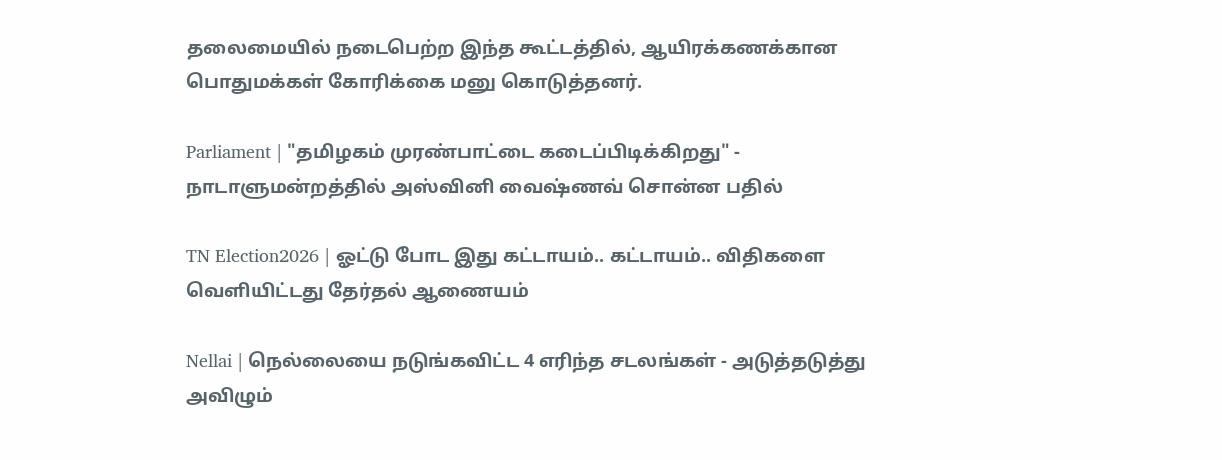தலைமையில் நடைபெற்ற இந்த கூட்டத்தில், ஆயிரக்கணக்கான பொதுமக்கள் கோரிக்கை மனு கொடுத்தனர்.

Parliament | "தமிழகம் முரண்பாட்டை கடைப்பிடிக்கிறது" - நாடாளுமன்றத்தில் அஸ்வினி வைஷ்ணவ் சொன்ன பதில்

TN Election2026 | ஓட்டு போட இது கட்டாயம்.. கட்டாயம்.. விதிகளை வெளியிட்டது தேர்தல் ஆணையம்

Nellai | நெல்லையை நடுங்கவிட்ட 4 எரிந்த சடலங்கள் - அடுத்தடுத்து அவிழும்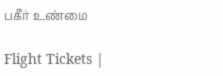பகீர் உண்மை

Flight Tickets |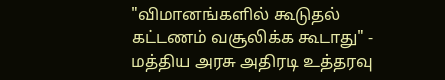"விமானங்களில் கூடுதல் கட்டணம் வசூலிக்க கூடாது" - மத்திய அரசு அதிரடி உத்தரவு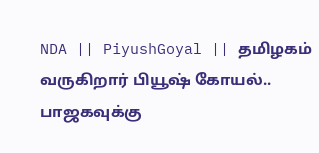NDA || PiyushGoyal || தமிழகம் வருகிறார் பியூஷ் கோயல்.. பாஜகவுக்கு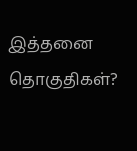இத்தனை தொகுதிகள்?